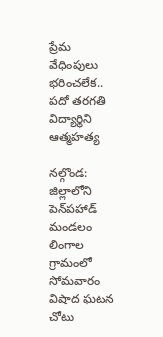ప్రేమ వేధింపులు భరించలేక.. పదో తరగతి విద్యార్థిని ఆత్మహత్య

నల్గొండ: జిల్లాలోని పెన్‌పహాడ్‌ మండలం లింగాల గ్రామంలో సోమవారం విషాద ఘటన చోటు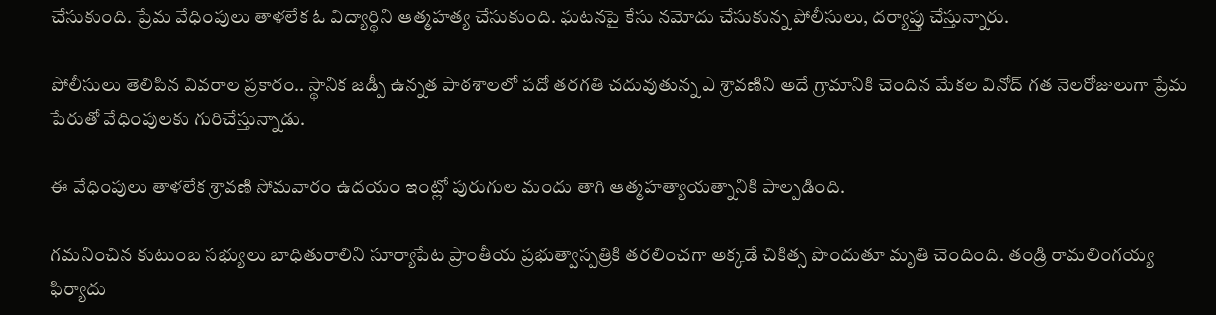చేసుకుంది. ప్రేమ వేధింపులు తాళలేక ఓ విద్యార్థిని ఆత్మహత్య చేసుకుంది. ఘటనపై కేసు నమోదు చేసుకున్న పోలీసులు, దర్యాప్తు చేస్తున్నారు.

పోలీసులు తెలిపిన వివరాల ప్రకారం.. స్థానిక జడ్పీ ఉన్నత పాఠశాలలో పదో తరగతి చదువుతున్న ఎ శ్రావణిని అదే గ్రామానికి చెందిన మేకల వినోద్‌ గత నెలరోజులుగా ప్రేమ పేరుతో వేధింపులకు గురిచేస్తున్నాడు.

ఈ వేధింపులు తాళలేక శ్రావణి సోమవారం ఉదయం ఇంట్లో పురుగుల మందు తాగి ఆత్మహత్యాయత్నానికి పాల్పడింది.

గమనించిన కుటుంబ సభ్యులు బాధితురాలిని సూర్యాపేట ప్రాంతీయ ప్రభుత్వాస్పత్రికి తరలించగా అక్కడే చికిత్స పొందుతూ మృతి చెందింది. తండ్రి రామలింగయ్య ఫిర్యాదు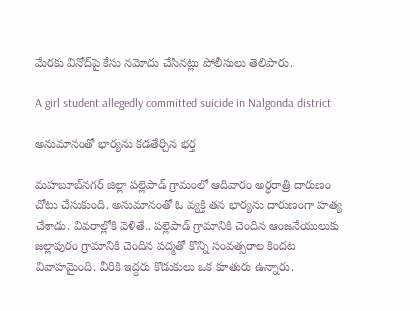మేరకు వినోద్‌పై కేసు నమోదు చేసినట్లు పోలీసులు తెలిపారు.

A girl student allegedly committed suicide in Nalgonda district

అనుమానంతో భార్యను కడతేర్చిన భర్త

మహబూబ్‌నగర్ జిల్లా పల్లెపాడ్ గ్రామంలో ఆదివారం అర్ధరాత్రి దారుణం చోటు చేసుకుంది. అనుమానంతో ఓ వ్యక్తి తన భార్యను దారుణంగా హత్య చేశాడు. వివరాల్లోకి వెళితే.. పల్లెపాడ్ గ్రామానికి చెందిన ఆంజనేయులుకు జల్లాపురం గ్రామానికి చెందిన పద్మతో కొన్ని సంవత్సరాల కిందట వివాహమైంది. వీరికి ఇద్దరు కొడుకులు ఒక కూతురు ఉన్నారు.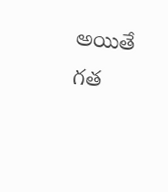అయితే గత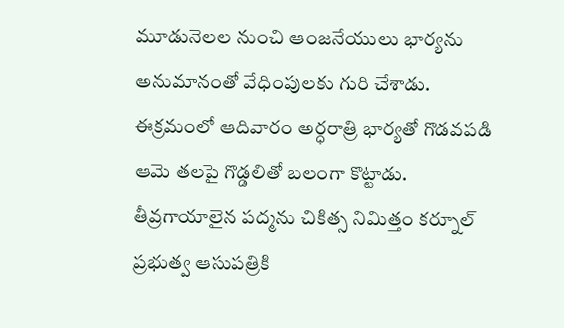మూడునెలల నుంచి ఆంజనేయులు భార్యను అనుమానంతో వేధింపులకు గురి చేశాడు. ఈక్రమంలో ఆదివారం అర్ధరాత్రి భార్యతో గొడవపడి ఆమె తలపై గొడ్డలితో బలంగా కొట్టాడు. తీవ్రగాయాలైన పద్మను చికిత్స నిమిత్తం కర్నూల్ ప్రభుత్వ ఆసుపత్రికి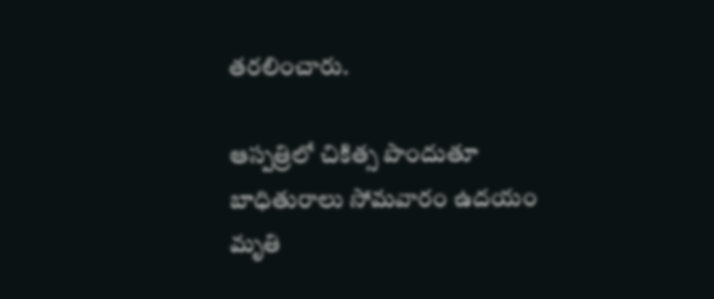తరలించారు.

ఆస్పత్రిలో చికిత్స పొందుతూ బాధితురాలు సోమవారం ఉదయం మృతి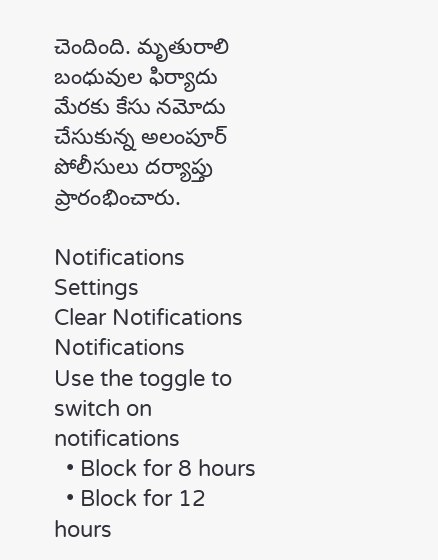చెందింది. మృతురాలి బంధువుల ఫిర్యాదు మేరకు కేసు నమోదు చేసుకున్న అలంపూర్ పోలీసులు దర్యాప్తు ప్రారంభించారు.

Notifications
Settings
Clear Notifications
Notifications
Use the toggle to switch on notifications
  • Block for 8 hours
  • Block for 12 hours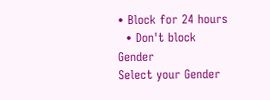• Block for 24 hours
  • Don't block
Gender
Select your Gender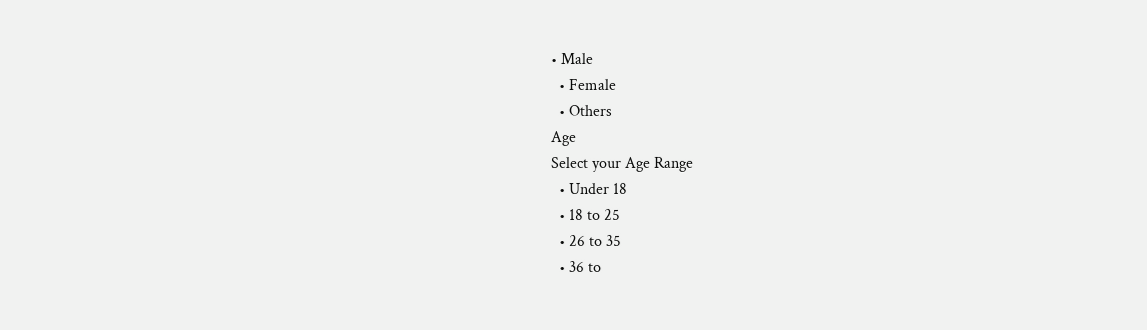• Male
  • Female
  • Others
Age
Select your Age Range
  • Under 18
  • 18 to 25
  • 26 to 35
  • 36 to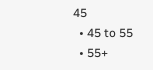45
  • 45 to 55
  • 55+